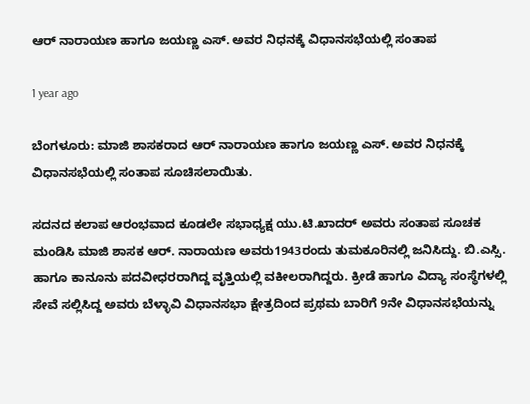ಆರ್ ನಾರಾಯಣ ಹಾಗೂ ಜಯಣ್ಣ ಎಸ್. ಅವರ ನಿಧನಕ್ಕೆ ವಿಧಾನಸಭೆಯಲ್ಲಿ ಸಂತಾಪ

1 year ago

ಬೆಂಗಳೂರು: ಮಾಜಿ ಶಾಸಕರಾದ ಆರ್ ನಾರಾಯಣ ಹಾಗೂ ಜಯಣ್ಣ ಎಸ್. ಅವರ ನಿಧನಕ್ಕೆ ವಿಧಾನಸಭೆಯಲ್ಲಿ ಸಂತಾಪ ಸೂಚಿಸಲಾಯಿತು.

ಸದನದ ಕಲಾಪ ಆರಂಭವಾದ ಕೂಡಲೇ ಸಭಾಧ್ಯಕ್ಷ ಯು.ಟಿ.ಖಾದರ್ ಅವರು ಸಂತಾಪ ಸೂಚಕ ಮಂಡಿಸಿ‌ ಮಾಜಿ ಶಾಸಕ ಆರ್. ನಾರಾಯಣ ಅವರು1943ರಂದು ತುಮಕೂರಿನಲ್ಲಿ ಜನಿಸಿದ್ದು. ಬಿ.ಎಸ್ಸಿ. ಹಾಗೂ ಕಾನೂನು ಪದವೀಧರರಾಗಿದ್ದ ವೃತ್ತಿಯಲ್ಲಿ ವಕೀಲರಾಗಿದ್ದರು. ಕ್ರೀಡೆ ಹಾಗೂ ವಿದ್ಯಾ ಸಂಸ್ಥೆಗಳಲ್ಲಿ ಸೇವೆ ಸಲ್ಲಿಸಿದ್ದ ಅವರು ಬೆಳ್ಳಾವಿ ವಿಧಾನಸಭಾ ಕ್ಷೇತ್ರದಿಂದ ಪ್ರಥಮ ಬಾರಿಗೆ 9ನೇ ವಿಧಾನಸಭೆಯನ್ನು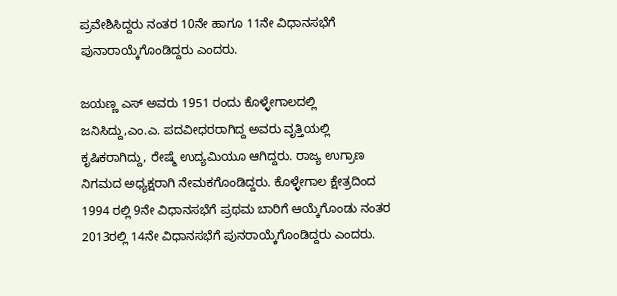ಪ್ರವೇಶಿಸಿದ್ದರು ನಂತರ 10ನೇ ಹಾಗೂ 11ನೇ ವಿಧಾನಸಭೆಗೆ ಪುನಾರಾಯ್ಕೆಗೊಂಡಿದ್ದರು ಎಂದರು.

ಜಯಣ್ಣ ಎಸ್ ಅವರು 1951 ರಂದು ಕೊಳ್ಳೇಗಾಲದಲ್ಲಿ ಜನಿಸಿದ್ದು,ಎಂ.ಎ. ಪದವೀಧರರಾಗಿದ್ದ ಅವರು ವೃತ್ತಿಯಲ್ಲಿ ಕೃಷಿಕರಾಗಿದ್ದು, ರೇಷ್ಮೆ ಉದ್ಯಮಿಯೂ ಆಗಿದ್ದರು. ರಾಜ್ಯ ಉಗ್ರಾಣ ನಿಗಮದ ಅಧ್ಯಕ್ಷರಾಗಿ ನೇಮಕಗೊಂಡಿದ್ದರು. ಕೊಳ್ಳೇಗಾಲ ಕ್ಷೇತ್ರದಿಂದ 1994 ರಲ್ಲಿ 9ನೇ ವಿಧಾನಸಭೆಗೆ ಪ್ರಥಮ ಬಾರಿಗೆ ಆಯ್ಕೆಗೊಂಡು ನಂತರ 2013ರಲ್ಲಿ 14ನೇ ವಿಧಾನಸಭೆಗೆ ಪುನರಾಯ್ಕೆಗೊಂಡಿದ್ದರು ಎಂದರು.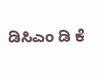ಡಿಸಿಎಂ ಡಿ ಕೆ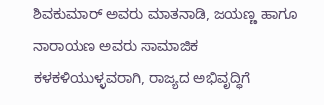ಶಿವಕುಮಾರ್ ಅವರು ಮಾತನಾಡಿ, ಜಯಣ್ಣ ಹಾಗೂ ನಾರಾಯಣ ಅವರು ಸಾಮಾಜಿಕ ಕಳಕಳಿಯುಳ್ಳವರಾಗಿ, ರಾಜ್ಯದ ಅಭಿವೃದ್ಧಿಗೆ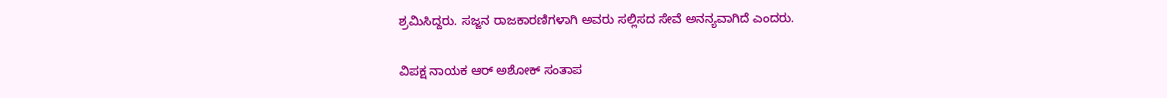ಶ್ರಮಿಸಿದ್ದರು. ಸಜ್ಜನ ರಾಜಕಾರಣಿಗಳಾಗಿ ಅವರು ಸಲ್ಲಿಸದ ಸೇವೆ ಅನನ್ಯವಾಗಿದೆ ಎಂದರು.

ವಿಪಕ್ಷ ನಾಯಕ ಆರ್ ಅಶೋಕ್ ಸಂತಾಪ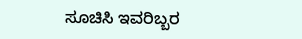ಸೂಚಿಸಿ ಇವರಿಬ್ಬರ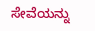ಸೇವೆಯನ್ನು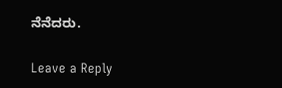ನೆನೆದರು.

Leave a Reply